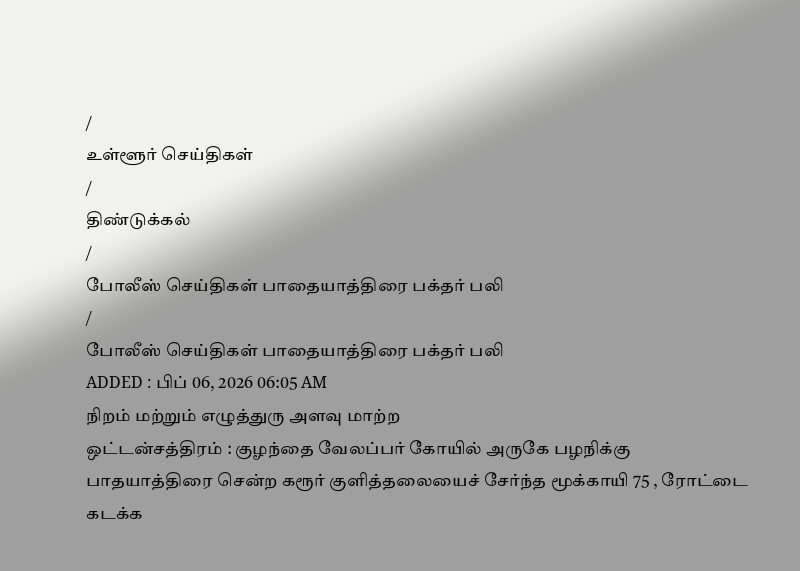/
உள்ளூர் செய்திகள்
/
திண்டுக்கல்
/
போலீஸ் செய்திகள் பாதையாத்திரை பக்தர் பலி
/
போலீஸ் செய்திகள் பாதையாத்திரை பக்தர் பலி
ADDED : பிப் 06, 2026 06:05 AM
நிறம் மற்றும் எழுத்துரு அளவு மாற்ற
ஒட்டன்சத்திரம் : குழந்தை வேலப்பர் கோயில் அருகே பழநிக்கு பாதயாத்திரை சென்ற கரூர் குளித்தலையைச் சேர்ந்த மூக்காயி 75 , ரோட்டை கடக்க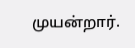முயன்றார்.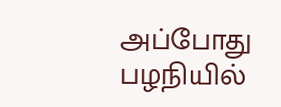அப்போது பழநியில்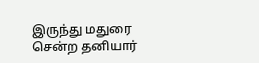இருந்து மதுரை சென்ற தனியார்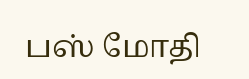பஸ் மோதி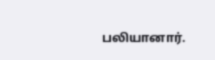பலியானார்.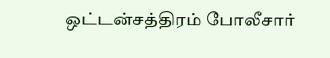ஒட்டன்சத்திரம் போலீசார்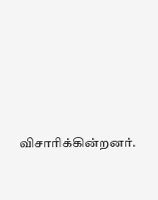விசாரிக்கின்றனர்.